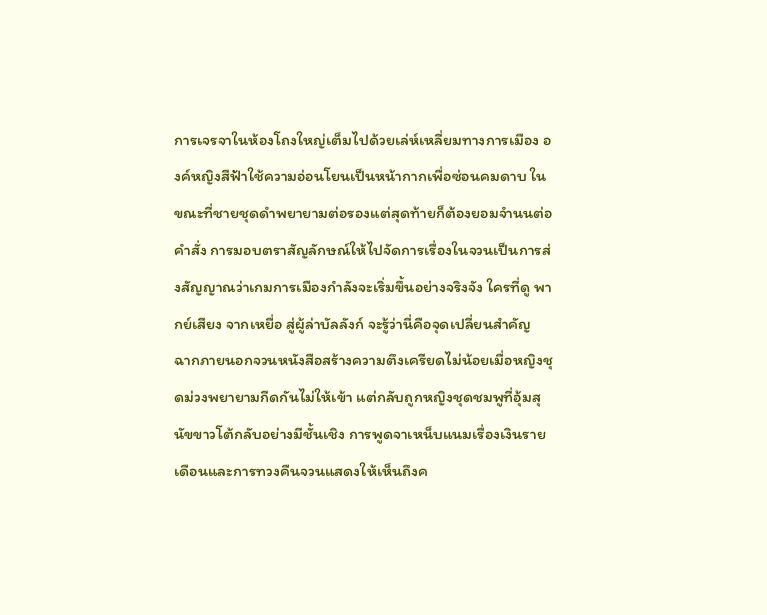การเจรจาในห้องโถงใหญ่เต็มไปด้วยเล่ห์เหลี่ยมทางการเมือง องค์หญิงสีฟ้าใช้ความอ่อนโยนเป็นหน้ากากเพื่อซ่อนคมดาบ ในขณะที่ชายชุดดำพยายามต่อรองแต่สุดท้ายก็ต้องยอมจำนนต่อคำสั่ง การมอบตราสัญลักษณ์ให้ไปจัดการเรื่องในจวนเป็นการส่งสัญญาณว่าเกมการเมืองกำลังจะเริ่มขึ้นอย่างจริงจัง ใครที่ดู พากย์เสียง จากเหยื่อ สู่ผู้ล่าบัลลังก์ จะรู้ว่านี่คือจุดเปลี่ยนสำคัญ
ฉากภายนอกจวนหนังสือสร้างความตึงเครียดไม่น้อยเมื่อหญิงชุดม่วงพยายามกีดกันไม่ให้เข้า แต่กลับถูกหญิงชุดชมพูที่อุ้มสุนัขขาวโต้กลับอย่างมีชั้นเชิง การพูดจาเหน็บแนมเรื่องเงินรายเดือนและการทวงคืนจวนแสดงให้เห็นถึงค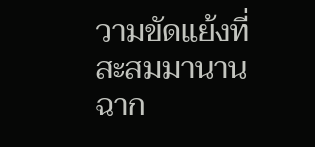วามขัดแย้งที่สะสมมานาน ฉาก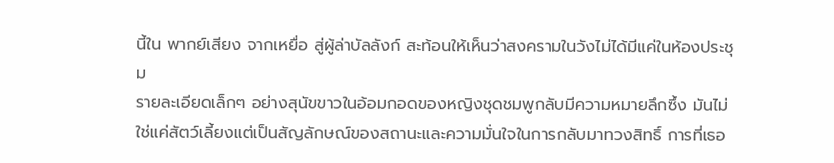นี้ใน พากย์เสียง จากเหยื่อ สู่ผู้ล่าบัลลังก์ สะท้อนให้เห็นว่าสงครามในวังไม่ได้มีแค่ในห้องประชุม
รายละเอียดเล็กๆ อย่างสุนัขขาวในอ้อมกอดของหญิงชุดชมพูกลับมีความหมายลึกซึ้ง มันไม่ใช่แค่สัตว์เลี้ยงแต่เป็นสัญลักษณ์ของสถานะและความมั่นใจในการกลับมาทวงสิทธิ์ การที่เธอ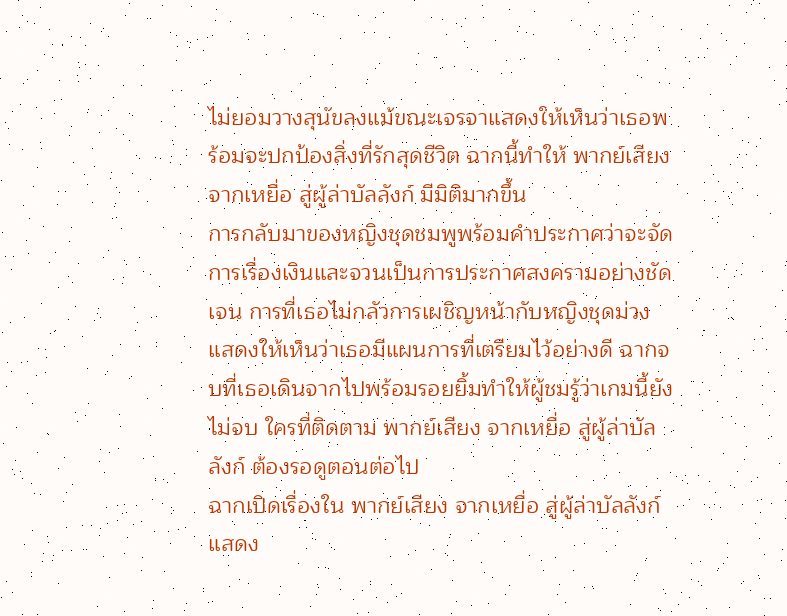ไม่ยอมวางสุนัขลงแม้ขณะเจรจาแสดงให้เห็นว่าเธอพร้อมจะปกป้องสิ่งที่รักสุดชีวิต ฉากนี้ทำให้ พากย์เสียง จากเหยื่อ สู่ผู้ล่าบัลลังก์ มีมิติมากขึ้น
การกลับมาของหญิงชุดชมพูพร้อมคำประกาศว่าจะจัดการเรื่องเงินและจวนเป็นการประกาศสงครามอย่างชัดเจน การที่เธอไม่กลัวการเผชิญหน้ากับหญิงชุดม่วงแสดงให้เห็นว่าเธอมีแผนการที่เตรียมไว้อย่างดี ฉากจบที่เธอเดินจากไปพร้อมรอยยิ้มทำให้ผู้ชมรู้ว่าเกมนี้ยังไม่จบ ใครที่ติดตาม พากย์เสียง จากเหยื่อ สู่ผู้ล่าบัลลังก์ ต้องรอดูตอนต่อไป
ฉากเปิดเรื่องใน พากย์เสียง จากเหยื่อ สู่ผู้ล่าบัลลังก์ แสดง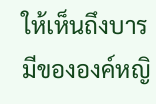ให้เห็นถึงบารมีขององค์หญิ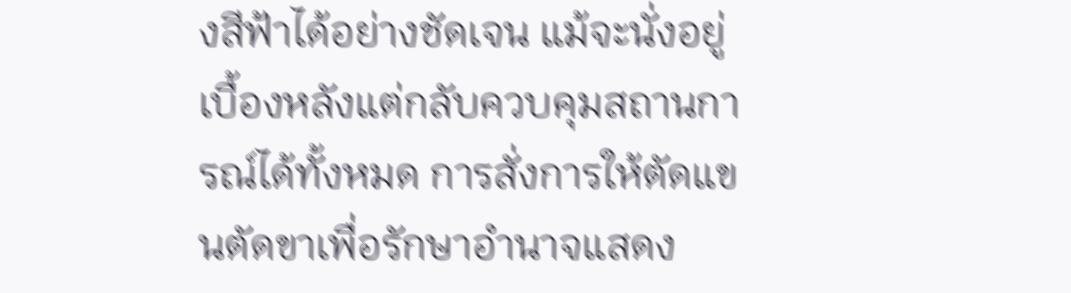งสีฟ้าได้อย่างชัดเจน แม้จะนั่งอยู่เบื้องหลังแต่กลับควบคุมสถานการณ์ได้ทั้งหมด การสั่งการให้ตัดแขนตัดขาเพื่อรักษาอำนาจแสดง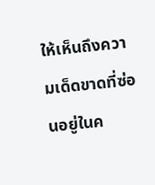ให้เห็นถึงความเด็ดขาดที่ซ่อนอยู่ในค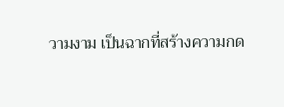วามงาม เป็นฉากที่สร้างความกด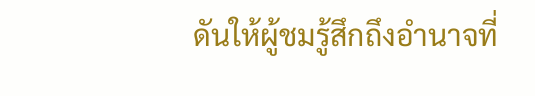ดันให้ผู้ชมรู้สึกถึงอำนาจที่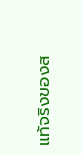แท้จริงของส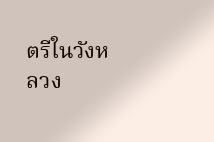ตรีในวังหลวง